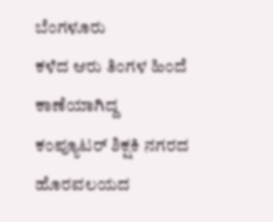ಬೆಂಗಳೂರು
ಕಳೆದ ಆರು ತಿಂಗಳ ಹಿಂದೆ ಕಾಣೆಯಾಗಿದ್ದ ಕಂಪ್ಯೂಟರ್ ಶಿಕ್ಷಕಿ ನಗರದ ಹೊರವಲಯದ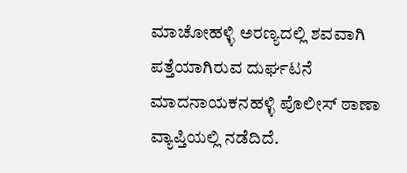ಮಾಚೋಹಳ್ಳಿ ಅರಣ್ಯದಲ್ಲಿ ಶವವಾಗಿ ಪತ್ತೆಯಾಗಿರುವ ದುರ್ಘಟನೆ ಮಾದನಾಯಕನಹಳ್ಳಿ ಪೊಲೀಸ್ ಠಾಣಾ ವ್ಯಾಪ್ತಿಯಲ್ಲಿ ನಡೆದಿದೆ.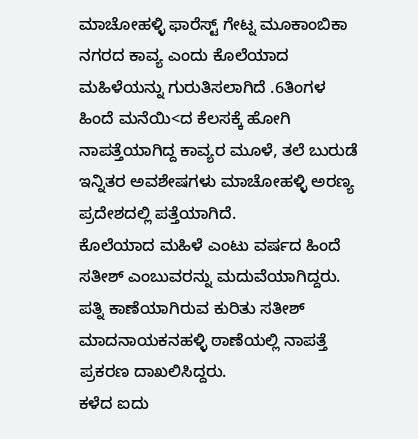ಮಾಚೋಹಳ್ಳಿ ಫಾರೆಸ್ಟ್ ಗೇಟ್ನ ಮೂಕಾಂಬಿಕಾ ನಗರದ ಕಾವ್ಯ ಎಂದು ಕೊಲೆಯಾದ ಮಹಿಳೆಯನ್ನು ಗುರುತಿಸಲಾಗಿದೆ .6ತಿಂಗಳ ಹಿಂದೆ ಮನೆಯಿ<ದ ಕೆಲಸಕ್ಕೆ ಹೋಗಿ ನಾಪತ್ತೆಯಾಗಿದ್ದ ಕಾವ್ಯರ ಮೂಳೆ, ತಲೆ ಬುರುಡೆ ಇನ್ನಿತರ ಅವಶೇಷಗಳು ಮಾಚೋಹಳ್ಳಿ ಅರಣ್ಯ ಪ್ರದೇಶದಲ್ಲಿ ಪತ್ತೆಯಾಗಿದೆ.
ಕೊಲೆಯಾದ ಮಹಿಳೆ ಎಂಟು ವರ್ಷದ ಹಿಂದೆ ಸತೀಶ್ ಎಂಬುವರನ್ನು ಮದುವೆಯಾಗಿದ್ದರು. ಪತ್ನಿ ಕಾಣೆಯಾಗಿರುವ ಕುರಿತು ಸತೀಶ್ ಮಾದನಾಯಕನಹಳ್ಳಿ ಠಾಣೆಯಲ್ಲಿ ನಾಪತ್ತೆ ಪ್ರಕರಣ ದಾಖಲಿಸಿದ್ದರು.
ಕಳೆದ ಐದು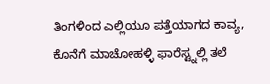ತಿಂಗಳಿಂದ ಎಲ್ಲಿಯೂ ಪತ್ತೆಯಾಗದ ಕಾವ್ಯ, ಕೊನೆಗೆ ಮಾಚೋಹಳ್ಳಿ ಫಾರೆಸ್ಟ್ನಲ್ಲಿ ತಲೆ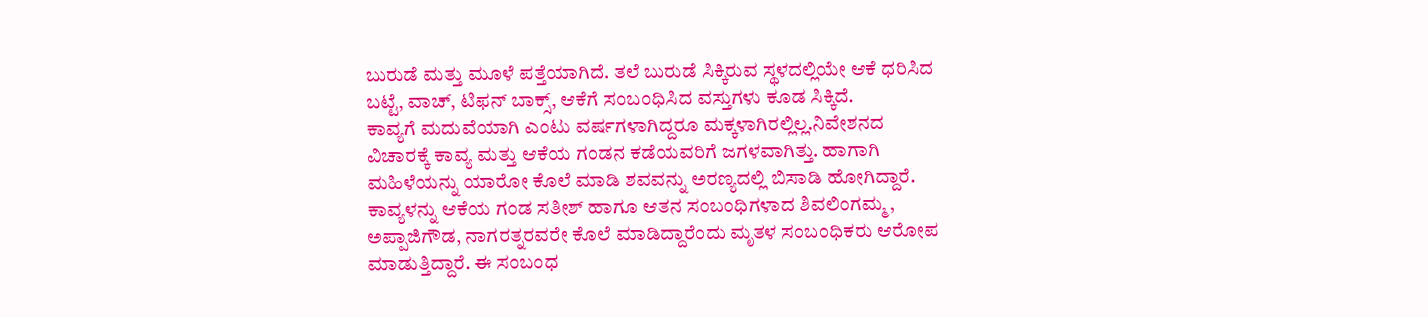ಬುರುಡೆ ಮತ್ತು ಮೂಳೆ ಪತ್ತೆಯಾಗಿದೆ. ತಲೆ ಬುರುಡೆ ಸಿಕ್ಕಿರುವ ಸ್ಥಳದಲ್ಲಿಯೇ ಆಕೆ ಧರಿಸಿದ ಬಟ್ಟೆ, ವಾಚ್, ಟಿಫನ್ ಬಾಕ್ಸ್, ಆಕೆಗೆ ಸಂಬಂಧಿಸಿದ ವಸ್ತುಗಳು ಕೂಡ ಸಿಕ್ಕಿದೆ.
ಕಾವ್ಯಗೆ ಮದುವೆಯಾಗಿ ಎಂಟು ವರ್ಷಗಳಾಗಿದ್ದರೂ ಮಕ್ಕಳಾಗಿರಲ್ಲಿಲ್ಲ.ನಿವೇಶನದ ವಿಚಾರಕ್ಕೆ ಕಾವ್ಯ ಮತ್ತು ಆಕೆಯ ಗಂಡನ ಕಡೆಯವರಿಗೆ ಜಗಳವಾಗಿತ್ತು. ಹಾಗಾಗಿ ಮಹಿಳೆಯನ್ನು ಯಾರೋ ಕೊಲೆ ಮಾಡಿ ಶವವನ್ನು ಅರಣ್ಯದಲ್ಲಿ ಬಿಸಾಡಿ ಹೋಗಿದ್ದಾರೆ.
ಕಾವ್ಯಳನ್ನು ಆಕೆಯ ಗಂಡ ಸತೀಶ್ ಹಾಗೂ ಆತನ ಸಂಬಂಧಿಗಳಾದ ಶಿವಲಿಂಗಮ್ಮ, ಅಪ್ಪಾಜಿಗೌಡ, ನಾಗರತ್ನರವರೇ ಕೊಲೆ ಮಾಡಿದ್ದಾರೆಂದು ಮೃತಳ ಸಂಬಂಧಿಕರು ಆರೋಪ ಮಾಡುತ್ತಿದ್ದಾರೆ. ಈ ಸಂಬಂಧ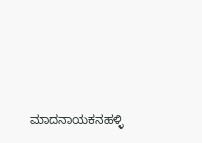ಮಾದನಾಯಕನಹಳ್ಳಿ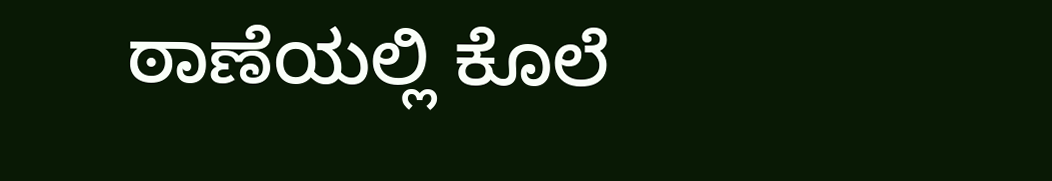ಠಾಣೆಯಲ್ಲಿ ಕೊಲೆ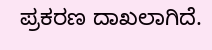ಪ್ರಕರಣ ದಾಖಲಾಗಿದೆ.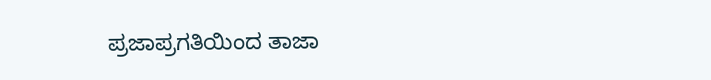ಪ್ರಜಾಪ್ರಗತಿಯಿಂದ ತಾಜಾ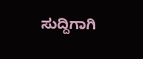ಸುದ್ದಿಗಾಗಿ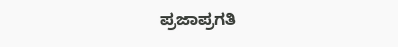ಪ್ರಜಾಪ್ರಗತಿ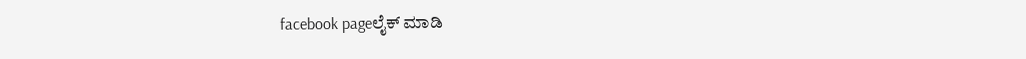facebook pageಲೈಕ್ ಮಾಡಿ